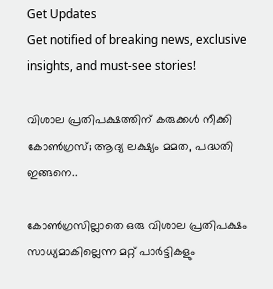Get Updates
Get notified of breaking news, exclusive insights, and must-see stories!

വിശാല പ്രതിപക്ഷത്തിന് കരുക്കൾ നീക്കി കോൺഗ്രസ്; ആദ്യ ലക്ഷ്യം മമത, പദ്ധതി ഇങ്ങനെ..

കോൺഗ്രസില്ലാതെ ഒരു വിശാല പ്രതിപക്ഷം സാധ്യമാകില്ലെന്ന മറ്റ് പാർട്ടികളും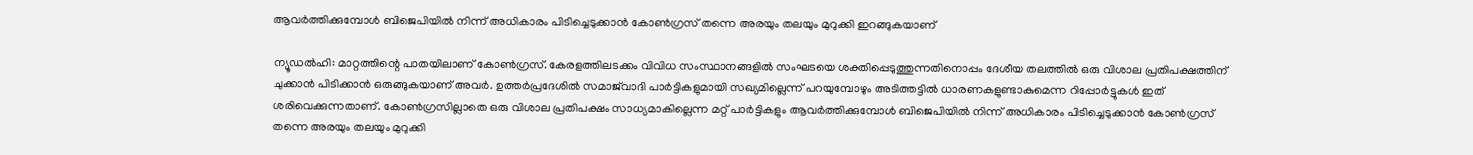ആവർത്തിക്കുമ്പോൾ ബിജെപിയിൽ നിന്ന് അധികാരം പിടിച്ചെടുക്കാൻ കോൺഗ്രസ് തന്നെ അരയും തലയും മുറുക്കി ഇറങ്ങുകയാണ്

ന്യൂഡൽഹി: മാറ്റത്തിന്റെ പാതയിലാണ് കോൺഗ്രസ്. കേരളത്തിലടക്കം വിവിധ സംസ്ഥാനങ്ങളിൽ സംഘടയെ ശക്തിപ്പെടുത്തുന്നതിനൊപ്പം ദേശീയ തലത്തിൽ ഒരു വിശാല പ്രതിപക്ഷത്തിന് ചുക്കാൻ പിടിക്കാൻ ഒരുങ്ങുകയാണ് അവർ. ഉത്തർപ്രദേശിൽ സമാജ്‌വാദി പാർട്ടികളുമായി സഖ്യമില്ലെന്ന് പറയുമ്പോഴും അടിത്തട്ടിൽ ധാരണകളുണ്ടാകുമെന്ന റിപ്പോർട്ടുകൾ ഇത് ശരിവെക്കുന്നതാണ്. കോൺഗ്രസില്ലാതെ ഒരു വിശാല പ്രതിപക്ഷം സാധ്യമാകില്ലെന്ന മറ്റ് പാർട്ടികളും ആവർത്തിക്കുമ്പോൾ ബിജെപിയിൽ നിന്ന് അധികാരം പിടിച്ചെടുക്കാൻ കോൺഗ്രസ് തന്നെ അരയും തലയും മുറുക്കി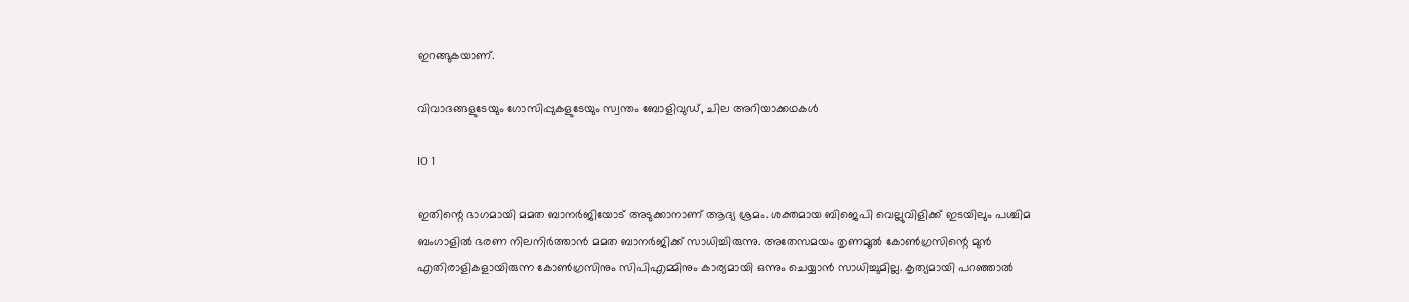ഇറങ്ങുകയാണ്.

വിവാദങ്ങളുടേയും ഗോസിപ്പുകളുടേയും സ്വന്തം ബോളിവുഡ്, ചില അറിയാക്കഥകൾ

IO 1

ഇതിന്റെ ഭാഗമായി മമത ബാനർജിയോട് അടുക്കാനാണ് ആദ്യ ശ്രമം. ശക്തമായ ബിജെപി വെല്ലുവിളിക്ക് ഇടയിലും പശ്ചിമ ബംഗാളിൽ ഭരണ നിലനിർത്താൻ മമത ബാനർജിക്ക് സാധിച്ചിരുന്നു. അതേസമയം തൃണമൂൽ കോൺഗ്രസിന്റെ മുൻ എതിരാളികളായിരുന്ന കോൺഗ്രസിനും സിപിഎമ്മിനും കാര്യമായി ഒന്നും ചെയ്യാൻ സാധിച്ചുമില്ല. കൃത്യമായി പറഞ്ഞാൽ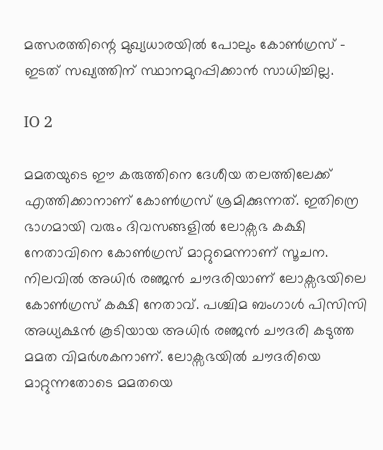മത്സരത്തിന്റെ മുഖ്യധാരയിൽ പോലും കോൺഗ്രസ് - ഇടത് സഖ്യത്തിന് സ്ഥാനമുറപ്പിക്കാൻ സാധിച്ചില്ല.

IO 2

മമതയുടെ ഈ കരുത്തിനെ ദേശീയ തലത്തിലേക്ക് എത്തിക്കാനാണ് കോൺഗ്രസ് ശ്രമിക്കുന്നത്. ഇതിന്രെ ഭാഗമായി വരും ദിവസങ്ങളിൽ ലോക്സഭ കക്ഷി നേതാവിനെ കോൺഗ്രസ് മാറ്റുമെന്നാണ് സൂചന. നിലവിൽ അധിർ രഞ്ജൻ ചൗദരിയാണ് ലോക്സഭയിലെ കോൺഗ്രസ് കക്ഷി നേതാവ്. പശ്ചിമ ബംഗാൾ പിസിസി അധ്യക്ഷൻ കൂടിയായ അധിർ രഞ്ജൻ ചൗദരി കടുത്ത മമത വിമർശകനാണ്. ലോക്സഭയിൽ ചൗദരിയെ മാറ്റുന്നതോടെ മമതയെ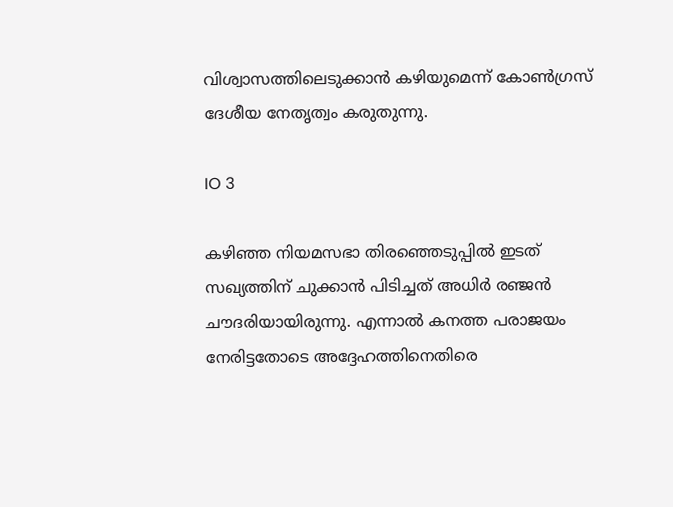വിശ്വാസത്തിലെടുക്കാൻ കഴിയുമെന്ന് കോൺഗ്രസ് ദേശീയ നേതൃത്വം കരുതുന്നു.

IO 3

കഴിഞ്ഞ നിയമസഭാ തിരഞ്ഞെടുപ്പിൽ ഇടത് സഖ്യത്തിന് ചുക്കാൻ പിടിച്ചത് അധിർ രഞ്ജൻ ചൗദരിയായിരുന്നു. എന്നാൽ കനത്ത പരാജയം നേരിട്ടതോടെ അദ്ദേഹത്തിനെതിരെ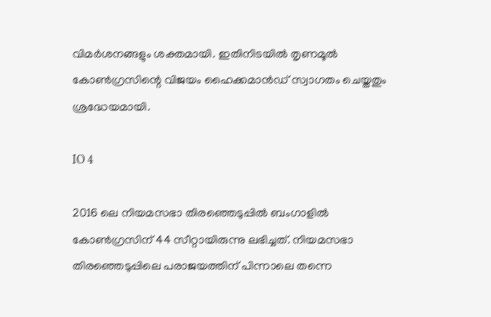വിമർശനങ്ങളും ശക്തമായി. ഇതിനിടയിൽ തൃണമൂൽ കോൺഗ്രസിന്റെ വിജയം ഹൈക്കമാൻഡ് സ്വാഗതം ചെയ്തതും ശ്രദ്ധേയമായി.

IO 4

2016 ലെ നിയമസഭാ തിരഞ്ഞെടുപ്പില്‍ ബംഗാളില്‍ കോണ്‍ഗ്രസിന് 44 സീറ്റായിരുന്നു ലഭിച്ചത്. നിയമസഭാ തിരഞ്ഞെടുപ്പിലെ പരാജയത്തിന് പിന്നാലെ തന്നെ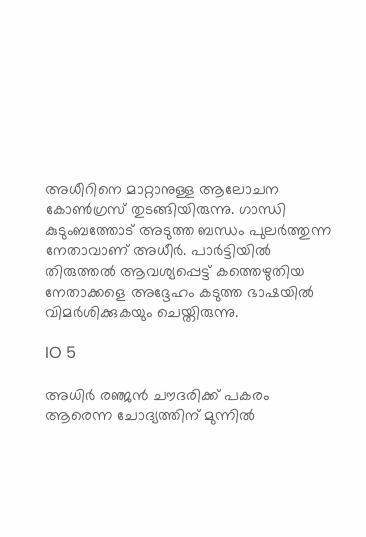അധീറിനെ മാറ്റാനുള്ള ആലോചന കോണ്‍ഗ്രസ് തുടങ്ങിയിരുന്നു. ഗാന്ധി കുടുംബത്തോട് അടുത്ത ബന്ധം പുലര്‍ത്തുന്ന നേതാവാണ് അധീര്‍. പാര്‍ട്ടിയില്‍ തിരുത്തല്‍ ആവശ്യപ്പെട്ട് കത്തെഴുതിയ നേതാക്കളെ അദ്ദേഹം കടുത്ത ഭാഷയില്‍ വിമര്‍ശിക്കുകയും ചെയ്തിരുന്നു.

IO 5

അധിർ രഞ്ജൻ ചൗദരിക്ക് പകരം ആരെന്ന ചോദ്യത്തിന് മുന്നിൽ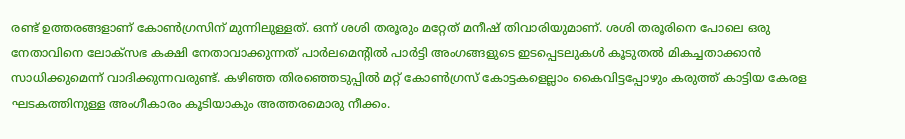രണ്ട് ഉത്തരങ്ങളാണ് കോൺഗ്രസിന് മുന്നിലുള്ളത്. ഒന്ന് ശശി തരൂരും മറ്റേത് മനീഷ് തിവാരിയുമാണ്. ശശി തരൂരിനെ പോലെ ഒരു നേതാവിനെ ലോക്സഭ കക്ഷി നേതാവാക്കുന്നത് പാർലമെന്റിൽ പാർട്ടി അംഗങ്ങളുടെ ഇടപ്പെടലുകൾ കൂടുതൽ മികച്ചതാക്കാൻ സാധിക്കുമെന്ന് വാദിക്കുന്നവരുണ്ട്. കഴിഞ്ഞ തിരഞ്ഞെടുപ്പിൽ മറ്റ് കോൺഗ്രസ് കോട്ടകളെല്ലാം കൈവിട്ടപ്പോഴും കരുത്ത് കാട്ടിയ കേരള ഘടകത്തിനുള്ള അംഗീകാരം കൂടിയാകും അത്തരമൊരു നീക്കം.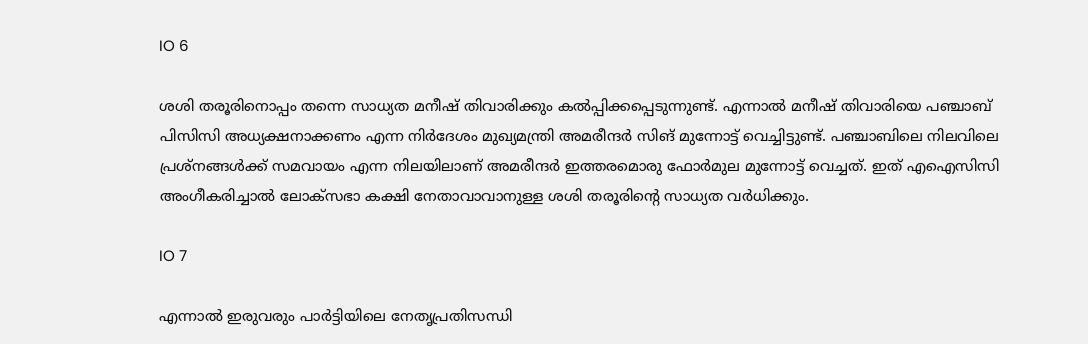IO 6

ശശി തരൂരിനൊപ്പം തന്നെ സാധ്യത മനീഷ് തിവാരിക്കും കൽപ്പിക്കപ്പെടുന്നുണ്ട്. എന്നാല്‍ മനീഷ് തിവാരിയെ പഞ്ചാബ് പിസിസി അധ്യക്ഷനാക്കണം എന്ന നിര്‍ദേശം മുഖ്യമന്ത്രി അമരീന്ദര്‍ സിങ് മുന്നോട്ട് വെച്ചിട്ടുണ്ട്. പഞ്ചാബിലെ നിലവിലെ പ്രശ്നങ്ങള്‍ക്ക് സമവായം എന്ന നിലയിലാണ് അമരീന്ദര്‍ ഇത്തരമൊരു ഫോര്‍മുല മുന്നോട്ട് വെച്ചത്. ഇത് എഐസിസി അംഗീകരിച്ചാല്‍ ലോക്സഭാ കക്ഷി നേതാവാവാനുള്ള ശശി തരൂരിന്‍റെ സാധ്യത വര്‍ധിക്കും.

IO 7

എന്നാല്‍ ഇരുവരും പാര്‍ട്ടിയിലെ നേതൃപ്രതിസന്ധി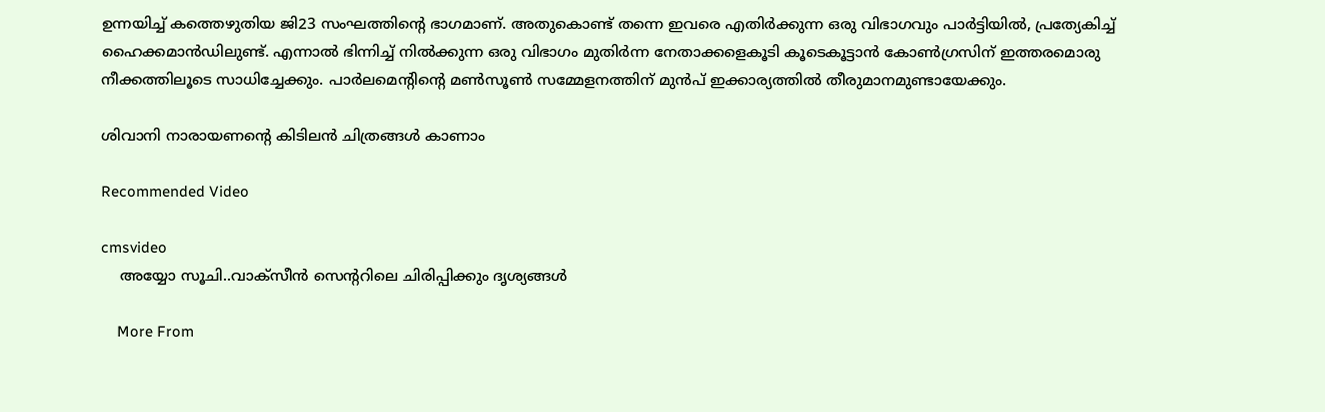ഉന്നയിച്ച് കത്തെഴുതിയ ജി23 സംഘത്തിന്റെ ഭാഗമാണ്. അതുകൊണ്ട് തന്നെ ഇവരെ എതിർക്കുന്ന ഒരു വിഭാഗവും പാർട്ടിയിൽ, പ്രത്യേകിച്ച് ഹൈക്കമാൻഡിലുണ്ട്. എന്നാൽ ഭിന്നിച്ച് നിൽക്കുന്ന ഒരു വിഭാഗം മുതിർന്ന നേതാക്കളെകൂടി കൂടെകൂട്ടാൻ കോൺഗ്രസിന് ഇത്തരമൊരു നീക്കത്തിലൂടെ സാധിച്ചേക്കും. പാര്‍ലമെന്‍റിന്‍റെ മണ്‍സൂണ്‍ സമ്മേളനത്തിന് മുന്‍പ് ഇക്കാര്യത്തിൽ തീരുമാനമുണ്ടായേക്കും.

ശിവാനി നാരായണന്‍റെ കിടിലന്‍ ചിത്രങ്ങള്‍ കാണാം

Recommended Video

cmsvideo
    അയ്യോ സൂചി..വാക്സീൻ സെന്ററിലെ ചിരിപ്പിക്കും ദൃശ്യങ്ങൾ

    More From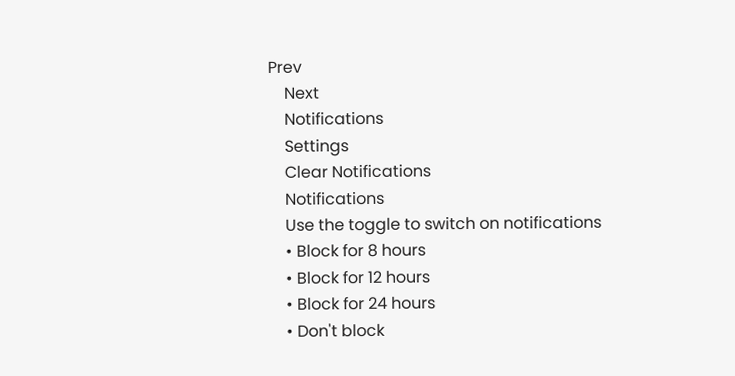Prev
    Next
    Notifications
    Settings
    Clear Notifications
    Notifications
    Use the toggle to switch on notifications
    • Block for 8 hours
    • Block for 12 hours
    • Block for 24 hours
    • Don't block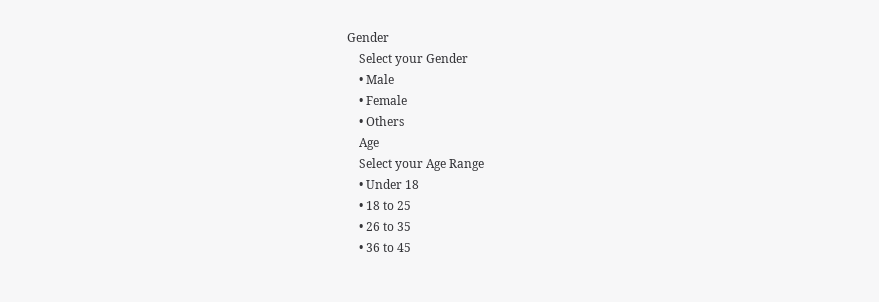Gender
    Select your Gender
    • Male
    • Female
    • Others
    Age
    Select your Age Range
    • Under 18
    • 18 to 25
    • 26 to 35
    • 36 to 45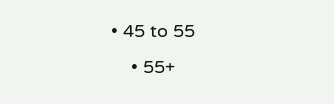• 45 to 55
    • 55+